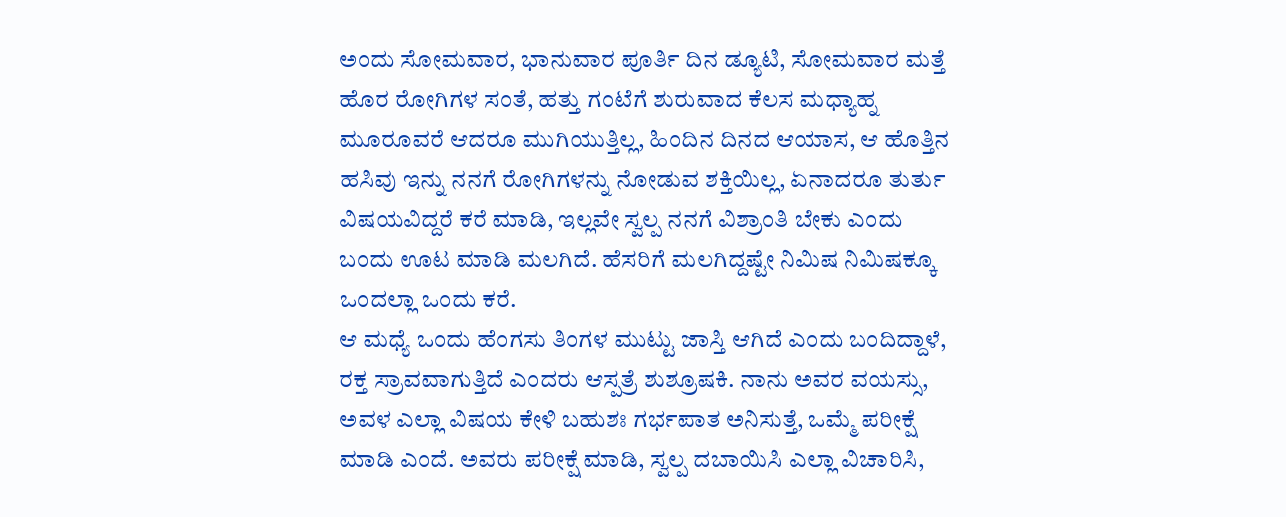ಅಂದು ಸೋಮವಾರ, ಭಾನುವಾರ ಪೂರ್ತಿ ದಿನ ಡ್ಯೂಟಿ, ಸೋಮವಾರ ಮತ್ತೆ ಹೊರ ರೋಗಿಗಳ ಸಂತೆ, ಹತ್ತು ಗಂಟೆಗೆ ಶುರುವಾದ ಕೆಲಸ ಮಧ್ಯಾಹ್ನ ಮೂರೂವರೆ ಆದರೂ ಮುಗಿಯುತ್ತಿಲ್ಲ, ಹಿಂದಿನ ದಿನದ ಆಯಾಸ, ಆ ಹೊತ್ತಿನ ಹಸಿವು ಇನ್ನು ನನಗೆ ರೋಗಿಗಳನ್ನು ನೋಡುವ ಶಕ್ತಿಯಿಲ್ಲ, ಏನಾದರೂ ತುರ್ತು ವಿಷಯವಿದ್ದರೆ ಕರೆ ಮಾಡಿ, ಇಲ್ಲವೇ ಸ್ವಲ್ಪ ನನಗೆ ವಿಶ್ರಾಂತಿ ಬೇಕು ಎಂದು ಬಂದು ಊಟ ಮಾಡಿ ಮಲಗಿದೆ. ಹೆಸರಿಗೆ ಮಲಗಿದ್ದಷ್ಟೇ ನಿಮಿಷ ನಿಮಿಷಕ್ಕೂ ಒಂದಲ್ಲಾ ಒಂದು ಕರೆ.
ಆ ಮಧ್ಯೆ ಒಂದು ಹೆಂಗಸು ತಿಂಗಳ ಮುಟ್ಟು ಜಾಸ್ತಿ ಆಗಿದೆ ಎಂದು ಬಂದಿದ್ದಾಳೆ, ರಕ್ತ ಸ್ರಾವವಾಗುತ್ತಿದೆ ಎಂದರು ಆಸ್ಪತ್ರೆ ಶುಶ್ರೂಷಕಿ. ನಾನು ಅವರ ವಯಸ್ಸು, ಅವಳ ಎಲ್ಲಾ ವಿಷಯ ಕೇಳಿ ಬಹುಶಃ ಗರ್ಭಪಾತ ಅನಿಸುತ್ತೆ, ಒಮ್ಮೆ ಪರೀಕ್ಷೆ ಮಾಡಿ ಎಂದೆ. ಅವರು ಪರೀಕ್ಷೆ ಮಾಡಿ, ಸ್ವಲ್ಪ ದಬಾಯಿಸಿ ಎಲ್ಲಾ ವಿಚಾರಿಸಿ,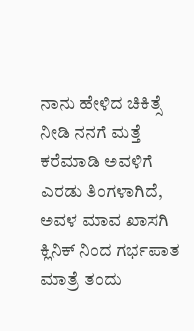ನಾನು ಹೇಳಿದ ಚಿಕಿತ್ಸೆ ನೀಡಿ ನನಗೆ ಮತ್ತೆ ಕರೆಮಾಡಿ ಅವಳಿಗೆ ಎರಡು ತಿಂಗಳಾಗಿದೆ, ಅವಳ ಮಾವ ಖಾಸಗಿ ಕ್ಲಿನಿಕ್ ನಿಂದ ಗರ್ಭಪಾತ ಮಾತ್ರೆ ತಂದು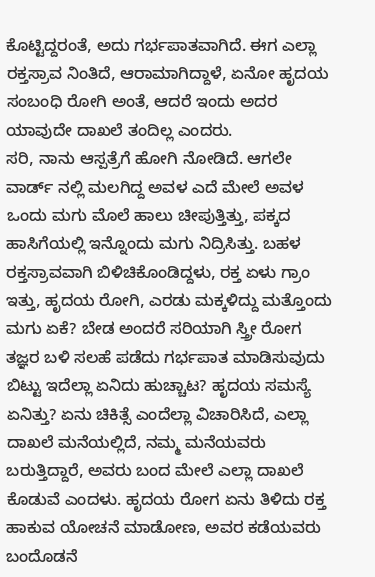ಕೊಟ್ಟಿದ್ದರಂತೆ, ಅದು ಗರ್ಭಪಾತವಾಗಿದೆ. ಈಗ ಎಲ್ಲಾ ರಕ್ತಸ್ರಾವ ನಿಂತಿದೆ, ಆರಾಮಾಗಿದ್ದಾಳೆ, ಏನೋ ಹೃದಯ ಸಂಬಂಧಿ ರೋಗಿ ಅಂತೆ, ಆದರೆ ಇಂದು ಅದರ ಯಾವುದೇ ದಾಖಲೆ ತಂದಿಲ್ಲ ಎಂದರು.
ಸರಿ, ನಾನು ಆಸ್ಪತ್ರೆಗೆ ಹೋಗಿ ನೋಡಿದೆ. ಆಗಲೇ ವಾರ್ಡ್ ನಲ್ಲಿ ಮಲಗಿದ್ದ ಅವಳ ಎದೆ ಮೇಲೆ ಅವಳ ಒಂದು ಮಗು ಮೊಲೆ ಹಾಲು ಚೀಪುತ್ತಿತ್ತು, ಪಕ್ಕದ ಹಾಸಿಗೆಯಲ್ಲಿ ಇನ್ನೊಂದು ಮಗು ನಿದ್ರಿಸಿತ್ತು. ಬಹಳ ರಕ್ತಸ್ರಾವವಾಗಿ ಬಿಳಿಚಿಕೊಂಡಿದ್ದಳು, ರಕ್ತ ಏಳು ಗ್ರಾಂ ಇತ್ತು, ಹೃದಯ ರೋಗಿ, ಎರಡು ಮಕ್ಕಳಿದ್ದು ಮತ್ತೊಂದು ಮಗು ಏಕೆ? ಬೇಡ ಅಂದರೆ ಸರಿಯಾಗಿ ಸ್ತ್ರೀ ರೋಗ ತಜ್ಞರ ಬಳಿ ಸಲಹೆ ಪಡೆದು ಗರ್ಭಪಾತ ಮಾಡಿಸುವುದು ಬಿಟ್ಟು ಇದೆಲ್ಲಾ ಏನಿದು ಹುಚ್ಚಾಟ? ಹೃದಯ ಸಮಸ್ಯೆ ಏನಿತ್ತು? ಏನು ಚಿಕಿತ್ಸೆ ಎಂದೆಲ್ಲಾ ವಿಚಾರಿಸಿದೆ, ಎಲ್ಲಾ ದಾಖಲೆ ಮನೆಯಲ್ಲಿದೆ, ನಮ್ಮ ಮನೆಯವರು ಬರುತ್ತಿದ್ದಾರೆ, ಅವರು ಬಂದ ಮೇಲೆ ಎಲ್ಲಾ ದಾಖಲೆ ಕೊಡುವೆ ಎಂದಳು. ಹೃದಯ ರೋಗ ಏನು ತಿಳಿದು ರಕ್ತ ಹಾಕುವ ಯೋಚನೆ ಮಾಡೋಣ, ಅವರ ಕಡೆಯವರು ಬಂದೊಡನೆ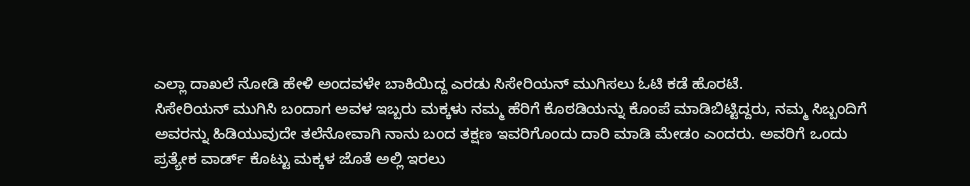ಎಲ್ಲಾ ದಾಖಲೆ ನೋಡಿ ಹೇಳಿ ಅಂದವಳೇ ಬಾಕಿಯಿದ್ದ ಎರಡು ಸಿಸೇರಿಯನ್ ಮುಗಿಸಲು ಓಟಿ ಕಡೆ ಹೊರಟೆ.
ಸಿಸೇರಿಯನ್ ಮುಗಿಸಿ ಬಂದಾಗ ಅವಳ ಇಬ್ಬರು ಮಕ್ಕಳು ನಮ್ಮ ಹೆರಿಗೆ ಕೊಠಡಿಯನ್ನು ಕೊಂಪೆ ಮಾಡಿಬಿಟ್ಟಿದ್ದರು, ನಮ್ಮ ಸಿಬ್ಬಂದಿಗೆ ಅವರನ್ನು ಹಿಡಿಯುವುದೇ ತಲೆನೋವಾಗಿ ನಾನು ಬಂದ ತಕ್ಷಣ ಇವರಿಗೊಂದು ದಾರಿ ಮಾಡಿ ಮೇಡಂ ಎಂದರು. ಅವರಿಗೆ ಒಂದು ಪ್ರತ್ಯೇಕ ವಾರ್ಡ್ ಕೊಟ್ಟು ಮಕ್ಕಳ ಜೊತೆ ಅಲ್ಲಿ ಇರಲು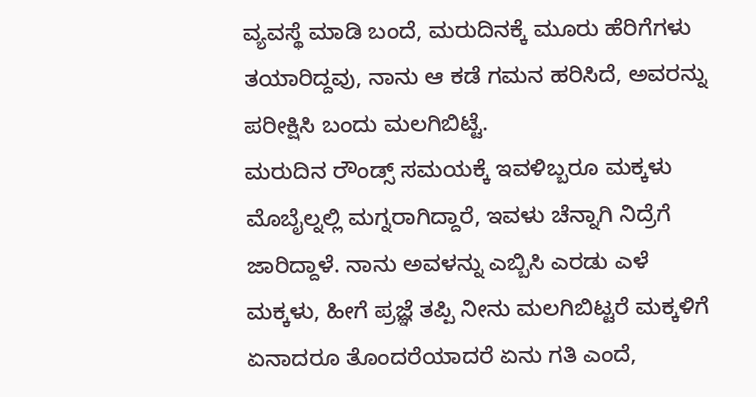ವ್ಯವಸ್ಥೆ ಮಾಡಿ ಬಂದೆ, ಮರುದಿನಕ್ಕೆ ಮೂರು ಹೆರಿಗೆಗಳು ತಯಾರಿದ್ದವು, ನಾನು ಆ ಕಡೆ ಗಮನ ಹರಿಸಿದೆ, ಅವರನ್ನು ಪರೀಕ್ಷಿಸಿ ಬಂದು ಮಲಗಿಬಿಟ್ಟೆ.
ಮರುದಿನ ರೌಂಡ್ಸ್ ಸಮಯಕ್ಕೆ ಇವಳಿಬ್ಬರೂ ಮಕ್ಕಳು ಮೊಬೈಲ್ನಲ್ಲಿ ಮಗ್ನರಾಗಿದ್ದಾರೆ, ಇವಳು ಚೆನ್ನಾಗಿ ನಿದ್ರೆಗೆ ಜಾರಿದ್ದಾಳೆ. ನಾನು ಅವಳನ್ನು ಎಬ್ಬಿಸಿ ಎರಡು ಎಳೆ ಮಕ್ಕಳು, ಹೀಗೆ ಪ್ರಜ್ಞೆ ತಪ್ಪಿ ನೀನು ಮಲಗಿಬಿಟ್ಟರೆ ಮಕ್ಕಳಿಗೆ ಏನಾದರೂ ತೊಂದರೆಯಾದರೆ ಏನು ಗತಿ ಎಂದೆ,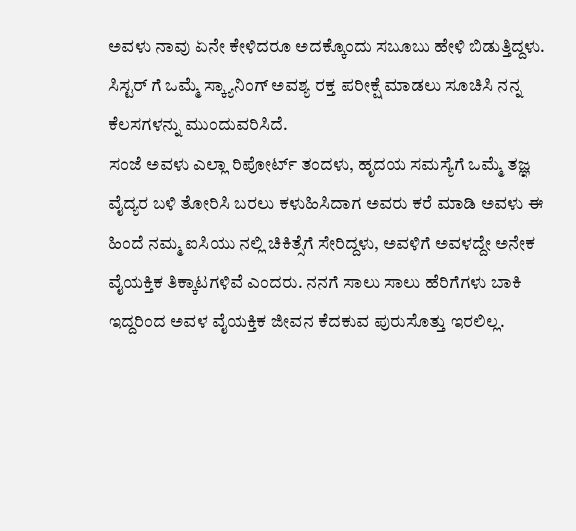ಅವಳು ನಾವು ಏನೇ ಕೇಳಿದರೂ ಅದಕ್ಕೊಂದು ಸಬೂಬು ಹೇಳಿ ಬಿಡುತ್ತಿದ್ದಳು. ಸಿಸ್ಟರ್ ಗೆ ಒಮ್ಮೆ ಸ್ಕ್ಯಾನಿಂಗ್ ಅವಶ್ಯ ರಕ್ತ ಪರೀಕ್ಷೆ ಮಾಡಲು ಸೂಚಿಸಿ ನನ್ನ ಕೆಲಸಗಳನ್ನು ಮುಂದುವರಿಸಿದೆ.
ಸಂಜೆ ಅವಳು ಎಲ್ಲಾ ರಿಪೋರ್ಟ್ ತಂದಳು, ಹೃದಯ ಸಮಸ್ಯೆಗೆ ಒಮ್ಮೆ ತಜ್ಞ ವೈದ್ಯರ ಬಳಿ ತೋರಿಸಿ ಬರಲು ಕಳುಹಿಸಿದಾಗ ಅವರು ಕರೆ ಮಾಡಿ ಅವಳು ಈ ಹಿಂದೆ ನಮ್ಮ ಐಸಿಯು ನಲ್ಲಿ ಚಿಕಿತ್ಸೆಗೆ ಸೇರಿದ್ದಳು, ಅವಳಿಗೆ ಅವಳದ್ದೇ ಅನೇಕ ವೈಯಕ್ತಿಕ ತಿಕ್ಕಾಟಗಳಿವೆ ಎಂದರು. ನನಗೆ ಸಾಲು ಸಾಲು ಹೆರಿಗೆಗಳು ಬಾಕಿ ಇದ್ದರಿಂದ ಅವಳ ವೈಯಕ್ತಿಕ ಜೀವನ ಕೆದಕುವ ಪುರುಸೊತ್ತು ಇರಲಿಲ್ಲ.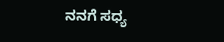ನನಗೆ ಸಧ್ಯ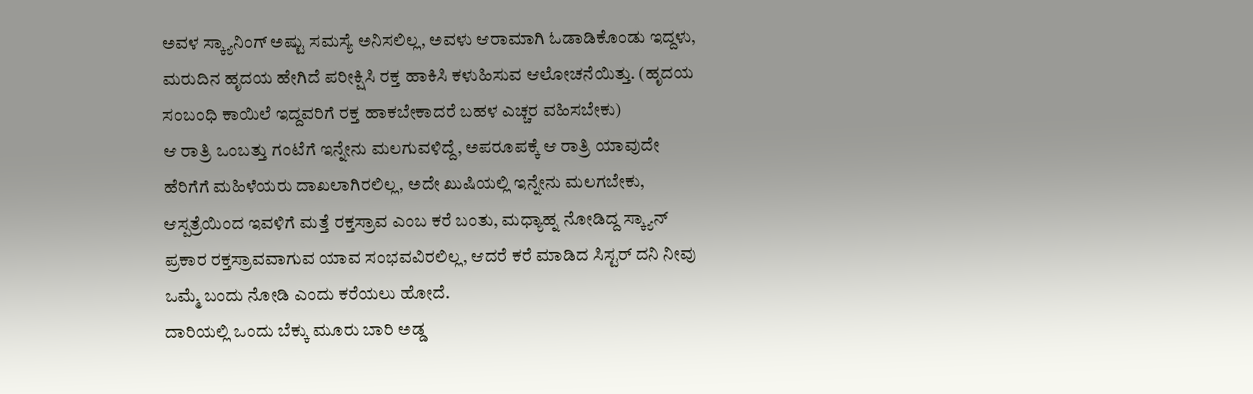ಅವಳ ಸ್ಕ್ಯಾನಿಂಗ್ ಅಷ್ಟು ಸಮಸ್ಯೆ ಅನಿಸಲಿಲ್ಲ, ಅವಳು ಆರಾಮಾಗಿ ಓಡಾಡಿಕೊಂಡು ಇದ್ದಳು, ಮರುದಿನ ಹೃದಯ ಹೇಗಿದೆ ಪರೀಕ್ಷಿಸಿ ರಕ್ತ ಹಾಕಿಸಿ ಕಳುಹಿಸುವ ಆಲೋಚನೆಯಿತ್ತು. (ಹೃದಯ ಸಂಬಂಧಿ ಕಾಯಿಲೆ ಇದ್ದವರಿಗೆ ರಕ್ತ ಹಾಕಬೇಕಾದರೆ ಬಹಳ ಎಚ್ಚರ ವಹಿಸಬೇಕು)
ಆ ರಾತ್ರಿ ಒಂಬತ್ತು ಗಂಟೆಗೆ ಇನ್ನೇನು ಮಲಗುವಳಿದ್ದೆ, ಅಪರೂಪಕ್ಕೆ ಆ ರಾತ್ರಿ ಯಾವುದೇ ಹೆರಿಗೆಗೆ ಮಹಿಳೆಯರು ದಾಖಲಾಗಿರಲಿಲ್ಲ, ಅದೇ ಖುಷಿಯಲ್ಲಿ ಇನ್ನೇನು ಮಲಗಬೇಕು, ಆಸ್ಪತ್ರೆಯಿಂದ ಇವಳಿಗೆ ಮತ್ತೆ ರಕ್ತಸ್ರಾವ ಎಂಬ ಕರೆ ಬಂತು, ಮಧ್ಯಾಹ್ನ ನೋಡಿದ್ದ ಸ್ಕ್ಯಾನ್ ಪ್ರಕಾರ ರಕ್ತಸ್ರಾವವಾಗುವ ಯಾವ ಸಂಭವವಿರಲಿಲ್ಲ, ಆದರೆ ಕರೆ ಮಾಡಿದ ಸಿಸ್ಟರ್ ದನಿ ನೀವು ಒಮ್ಮೆ ಬಂದು ನೋಡಿ ಎಂದು ಕರೆಯಲು ಹೋದೆ.
ದಾರಿಯಲ್ಲಿ ಒಂದು ಬೆಕ್ಕು ಮೂರು ಬಾರಿ ಅಡ್ಡ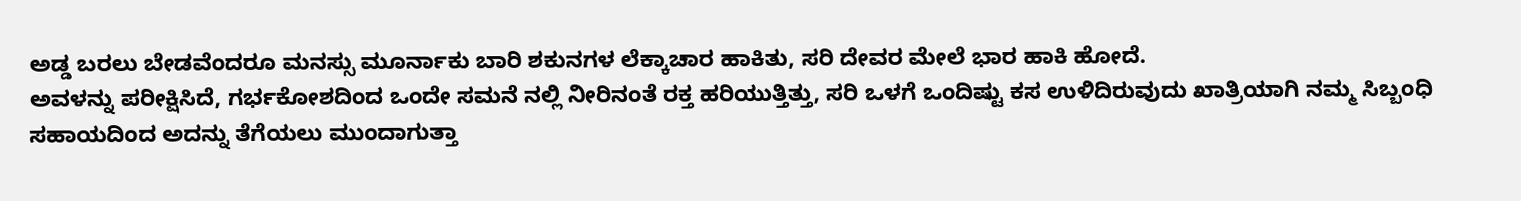ಅಡ್ಡ ಬರಲು ಬೇಡವೆಂದರೂ ಮನಸ್ಸು ಮೂರ್ನಾಕು ಬಾರಿ ಶಕುನಗಳ ಲೆಕ್ಕಾಚಾರ ಹಾಕಿತು, ಸರಿ ದೇವರ ಮೇಲೆ ಭಾರ ಹಾಕಿ ಹೋದೆ.
ಅವಳನ್ನು ಪರೀಕ್ಷಿಸಿದೆ, ಗರ್ಭಕೋಶದಿಂದ ಒಂದೇ ಸಮನೆ ನಲ್ಲಿ ನೀರಿನಂತೆ ರಕ್ತ ಹರಿಯುತ್ತಿತ್ತು, ಸರಿ ಒಳಗೆ ಒಂದಿಷ್ಟು ಕಸ ಉಳಿದಿರುವುದು ಖಾತ್ರಿಯಾಗಿ ನಮ್ಮ ಸಿಬ್ಬಂಧಿ ಸಹಾಯದಿಂದ ಅದನ್ನು ತೆಗೆಯಲು ಮುಂದಾಗುತ್ತಾ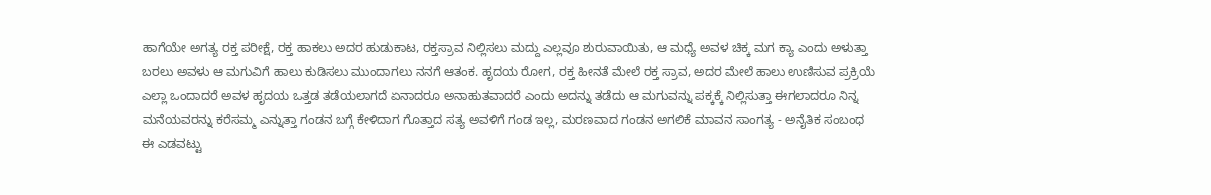ಹಾಗೆಯೇ ಅಗತ್ಯ ರಕ್ತ ಪರೀಕ್ಷೆ, ರಕ್ತ ಹಾಕಲು ಅದರ ಹುಡುಕಾಟ, ರಕ್ತಸ್ರಾವ ನಿಲ್ಲಿಸಲು ಮದ್ದು ಎಲ್ಲವೂ ಶುರುವಾಯಿತು, ಆ ಮಧ್ಯೆ ಅವಳ ಚಿಕ್ಕ ಮಗ ಕ್ಯಾ ಎಂದು ಅಳುತ್ತಾ ಬರಲು ಅವಳು ಆ ಮಗುವಿಗೆ ಹಾಲು ಕುಡಿಸಲು ಮುಂದಾಗಲು ನನಗೆ ಆತಂಕ. ಹೃದಯ ರೋಗ, ರಕ್ತ ಹೀನತೆ ಮೇಲೆ ರಕ್ತ ಸ್ರಾವ, ಅದರ ಮೇಲೆ ಹಾಲು ಉಣಿಸುವ ಪ್ರಕ್ರಿಯೆ ಎಲ್ಲಾ ಒಂದಾದರೆ ಅವಳ ಹೃದಯ ಒತ್ತಡ ತಡೆಯಲಾಗದೆ ಏನಾದರೂ ಅನಾಹುತವಾದರೆ ಎಂದು ಅದನ್ನು ತಡೆದು ಆ ಮಗುವನ್ನು ಪಕ್ಕಕ್ಕೆ ನಿಲ್ಲಿಸುತ್ತಾ ಈಗಲಾದರೂ ನಿನ್ನ ಮನೆಯವರನ್ನು ಕರೆಸಮ್ಮ ಎನ್ನುತ್ತಾ ಗಂಡನ ಬಗ್ಗೆ ಕೇಳಿದಾಗ ಗೊತ್ತಾದ ಸತ್ಯ ಅವಳಿಗೆ ಗಂಡ ಇಲ್ಲ, ಮರಣವಾದ ಗಂಡನ ಅಗಲಿಕೆ ಮಾವನ ಸಾಂಗತ್ಯ - ಅನೈತಿಕ ಸಂಬಂಧ ಈ ಎಡವಟ್ಟು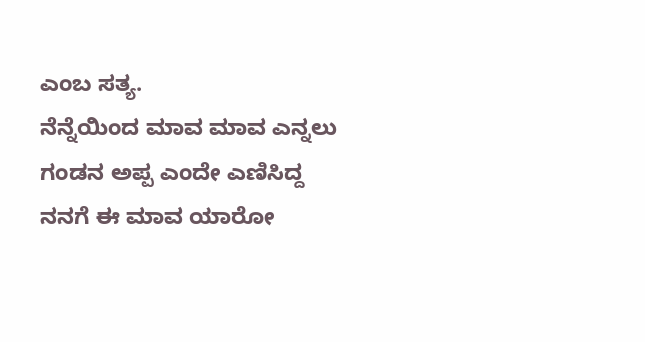ಎಂಬ ಸತ್ಯ.
ನೆನ್ನೆಯಿಂದ ಮಾವ ಮಾವ ಎನ್ನಲು ಗಂಡನ ಅಪ್ಪ ಎಂದೇ ಎಣಿಸಿದ್ದ ನನಗೆ ಈ ಮಾವ ಯಾರೋ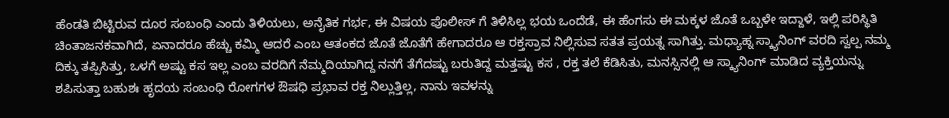ಹೆಂಡತಿ ಬಿಟ್ಟಿರುವ ದೂರ ಸಂಬಂಧಿ ಎಂದು ತಿಳಿಯಲು, ಅನೈತಿಕ ಗರ್ಭ, ಈ ವಿಷಯ ಪೊಲೀಸ್ ಗೆ ತಿಳಿಸಿಲ್ಲ ಭಯ ಒಂದೆಡೆ, ಈ ಹೆಂಗಸು ಈ ಮಕ್ಕಳ ಜೊತೆ ಒಬ್ಬಳೇ ಇದ್ದಾಳೆ, ಇಲ್ಲಿ ಪರಿಸ್ಥಿತಿ ಚಿಂತಾಜನಕವಾಗಿದೆ, ಏನಾದರೂ ಹೆಚ್ಚು ಕಮ್ಮಿ ಆದರೆ ಎಂಬ ಆತಂಕದ ಜೊತೆ ಜೊತೆಗೆ ಹೇಗಾದರೂ ಆ ರಕ್ತಸ್ರಾವ ನಿಲ್ಲಿಸುವ ಸತತ ಪ್ರಯತ್ನ ಸಾಗಿತ್ತು. ಮಧ್ಯಾಹ್ನ ಸ್ಕ್ಯಾನಿಂಗ್ ವರದಿ ಸ್ವಲ್ಪ ನಮ್ಮ ದಿಕ್ಕು ತಪ್ಪಿಸಿತ್ತು, ಒಳಗೆ ಅಷ್ಟು ಕಸ ಇಲ್ಲ ಎಂಬ ವರದಿಗೆ ನೆಮ್ಮದಿಯಾಗಿದ್ದ ನನಗೆ ತೆಗೆದಷ್ಟು ಬರುತಿದ್ದ ಮತ್ತಷ್ಟು ಕಸ , ರಕ್ತ ತಲೆ ಕೆಡಿಸಿತು, ಮನಸ್ಸಿನಲ್ಲಿ ಆ ಸ್ಕ್ಯಾನಿಂಗ್ ಮಾಡಿದ ವ್ಯಕ್ತಿಯನ್ನು ಶಪಿಸುತ್ತಾ ಬಹುಶಃ ಹೃದಯ ಸಂಬಂಧಿ ರೋಗಗಳ ಔಷಧಿ ಪ್ರಭಾವ ರಕ್ತ ನಿಲ್ಲುತ್ತಿಲ್ಲ, ನಾನು ಇವಳನ್ನು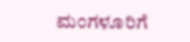ಮಂಗಳೂರಿಗೆ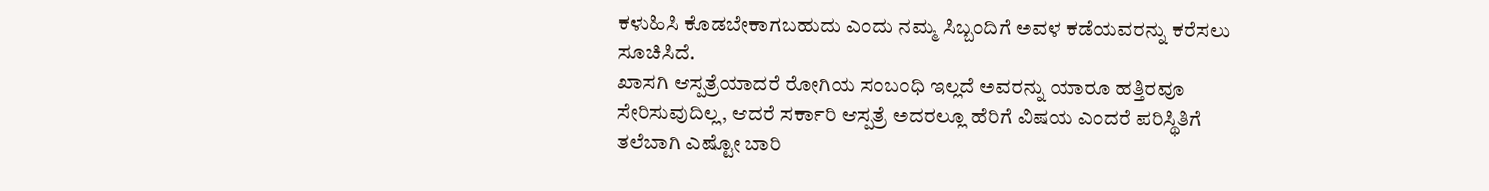ಕಳುಹಿಸಿ ಕೊಡಬೇಕಾಗಬಹುದು ಎಂದು ನಮ್ಮ ಸಿಬ್ಬಂದಿಗೆ ಅವಳ ಕಡೆಯವರನ್ನು ಕರೆಸಲು ಸೂಚಿಸಿದೆ.
ಖಾಸಗಿ ಆಸ್ಪತ್ರೆಯಾದರೆ ರೋಗಿಯ ಸಂಬಂಧಿ ಇಲ್ಲದೆ ಅವರನ್ನು ಯಾರೂ ಹತ್ತಿರವೂ ಸೇರಿಸುವುದಿಲ್ಲ, ಆದರೆ ಸರ್ಕಾರಿ ಆಸ್ಪತ್ರೆ ಅದರಲ್ಲೂ ಹೆರಿಗೆ ವಿಷಯ ಎಂದರೆ ಪರಿಸ್ಥಿತಿಗೆ ತಲೆಬಾಗಿ ಎಷ್ಟೋ ಬಾರಿ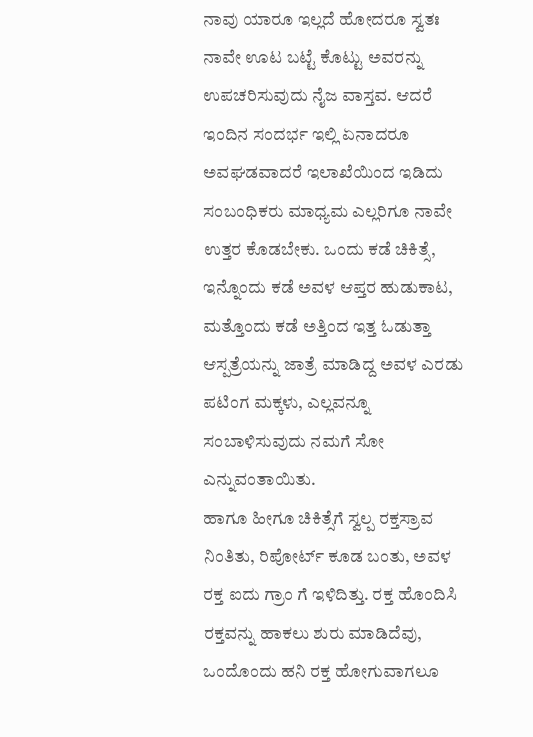ನಾವು ಯಾರೂ ಇಲ್ಲದೆ ಹೋದರೂ ಸ್ವತಃ ನಾವೇ ಊಟ ಬಟ್ಟೆ ಕೊಟ್ಟು ಅವರನ್ನು ಉಪಚರಿಸುವುದು ನೈಜ ವಾಸ್ತವ. ಆದರೆ ಇಂದಿನ ಸಂದರ್ಭ ಇಲ್ಲಿ ಏನಾದರೂ ಅವಘಡವಾದರೆ ಇಲಾಖೆಯಿಂದ ಇಡಿದು ಸಂಬಂಧಿಕರು ಮಾಧ್ಯಮ ಎಲ್ಲರಿಗೂ ನಾವೇ ಉತ್ತರ ಕೊಡಬೇಕು. ಒಂದು ಕಡೆ ಚಿಕಿತ್ಸೆ, ಇನ್ನೊಂದು ಕಡೆ ಅವಳ ಆಪ್ತರ ಹುಡುಕಾಟ, ಮತ್ತೊಂದು ಕಡೆ ಅತ್ತಿಂದ ಇತ್ತ ಓಡುತ್ತಾ ಆಸ್ಪತ್ರೆಯನ್ನು ಜಾತ್ರೆ ಮಾಡಿದ್ದ ಅವಳ ಎರಡು ಪಟಿಂಗ ಮಕ್ಕಳು, ಎಲ್ಲವನ್ನೂ ಸಂಬಾಳಿಸುವುದು ನಮಗೆ ಸೋ ಎನ್ನುವಂತಾಯಿತು.
ಹಾಗೂ ಹೀಗೂ ಚಿಕಿತ್ಸೆಗೆ ಸ್ವಲ್ಪ ರಕ್ತಸ್ರಾವ ನಿಂತಿತು, ರಿಪೋರ್ಟ್ ಕೂಡ ಬಂತು, ಅವಳ ರಕ್ತ ಐದು ಗ್ರಾಂ ಗೆ ಇಳಿದಿತ್ತು. ರಕ್ತ ಹೊಂದಿಸಿ ರಕ್ತವನ್ನು ಹಾಕಲು ಶುರು ಮಾಡಿದೆವು, ಒಂದೊಂದು ಹನಿ ರಕ್ತ ಹೋಗುವಾಗಲೂ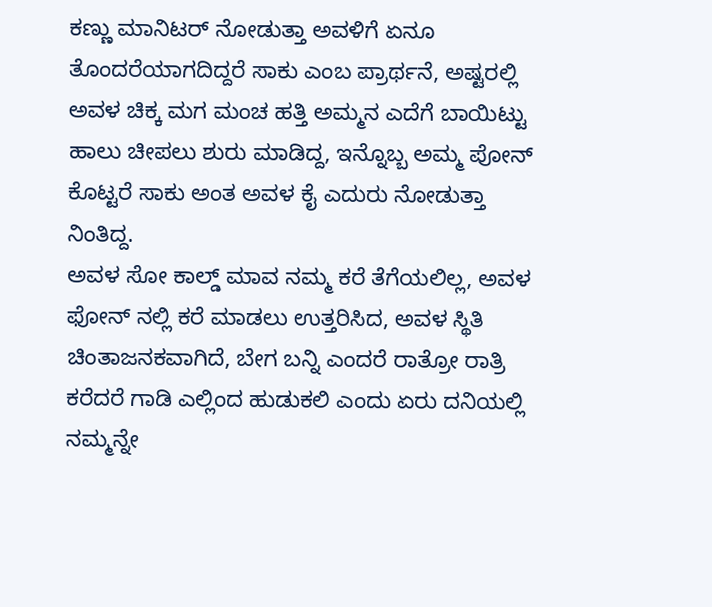ಕಣ್ಣು ಮಾನಿಟರ್ ನೋಡುತ್ತಾ ಅವಳಿಗೆ ಏನೂ ತೊಂದರೆಯಾಗದಿದ್ದರೆ ಸಾಕು ಎಂಬ ಪ್ರಾರ್ಥನೆ, ಅಷ್ಟರಲ್ಲಿ ಅವಳ ಚಿಕ್ಕ ಮಗ ಮಂಚ ಹತ್ತಿ ಅಮ್ಮನ ಎದೆಗೆ ಬಾಯಿಟ್ಟು ಹಾಲು ಚೀಪಲು ಶುರು ಮಾಡಿದ್ದ, ಇನ್ನೊಬ್ಬ ಅಮ್ಮ ಪೋನ್ ಕೊಟ್ಟರೆ ಸಾಕು ಅಂತ ಅವಳ ಕೈ ಎದುರು ನೋಡುತ್ತಾ ನಿಂತಿದ್ದ.
ಅವಳ ಸೋ ಕಾಲ್ಡ್ ಮಾವ ನಮ್ಮ ಕರೆ ತೆಗೆಯಲಿಲ್ಲ, ಅವಳ ಫೋನ್ ನಲ್ಲಿ ಕರೆ ಮಾಡಲು ಉತ್ತರಿಸಿದ, ಅವಳ ಸ್ಥಿತಿ ಚಿಂತಾಜನಕವಾಗಿದೆ, ಬೇಗ ಬನ್ನಿ ಎಂದರೆ ರಾತ್ರೋ ರಾತ್ರಿ ಕರೆದರೆ ಗಾಡಿ ಎಲ್ಲಿಂದ ಹುಡುಕಲಿ ಎಂದು ಏರು ದನಿಯಲ್ಲಿ ನಮ್ಮನ್ನೇ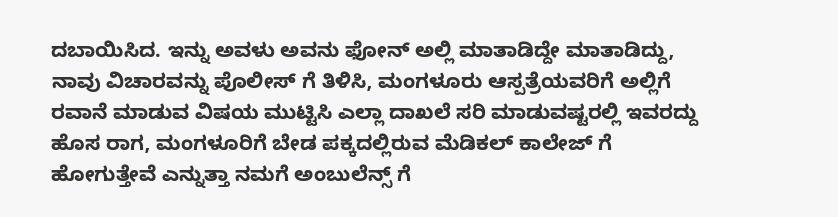ದಬಾಯಿಸಿದ. ಇನ್ನು ಅವಳು ಅವನು ಫೋನ್ ಅಲ್ಲಿ ಮಾತಾಡಿದ್ದೇ ಮಾತಾಡಿದ್ದು, ನಾವು ವಿಚಾರವನ್ನು ಪೊಲೀಸ್ ಗೆ ತಿಳಿಸಿ, ಮಂಗಳೂರು ಆಸ್ಪತ್ರೆಯವರಿಗೆ ಅಲ್ಲಿಗೆ ರವಾನೆ ಮಾಡುವ ವಿಷಯ ಮುಟ್ಟಿಸಿ ಎಲ್ಲಾ ದಾಖಲೆ ಸರಿ ಮಾಡುವಷ್ಟರಲ್ಲಿ ಇವರದ್ದು ಹೊಸ ರಾಗ, ಮಂಗಳೂರಿಗೆ ಬೇಡ ಪಕ್ಕದಲ್ಲಿರುವ ಮೆಡಿಕಲ್ ಕಾಲೇಜ್ ಗೆ ಹೋಗುತ್ತೇವೆ ಎನ್ನುತ್ತಾ ನಮಗೆ ಅಂಬುಲೆನ್ಸ್ ಗೆ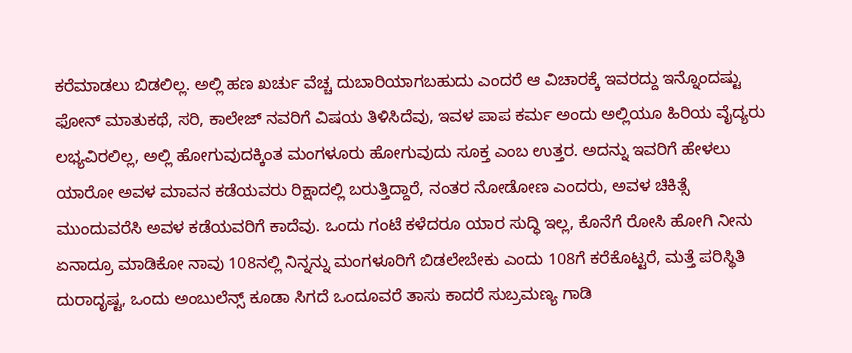ಕರೆಮಾಡಲು ಬಿಡಲಿಲ್ಲ. ಅಲ್ಲಿ ಹಣ ಖರ್ಚು ವೆಚ್ಚ ದುಬಾರಿಯಾಗಬಹುದು ಎಂದರೆ ಆ ವಿಚಾರಕ್ಕೆ ಇವರದ್ದು ಇನ್ನೊಂದಷ್ಟು ಫೋನ್ ಮಾತುಕಥೆ, ಸರಿ, ಕಾಲೇಜ್ ನವರಿಗೆ ವಿಷಯ ತಿಳಿಸಿದೆವು, ಇವಳ ಪಾಪ ಕರ್ಮ ಅಂದು ಅಲ್ಲಿಯೂ ಹಿರಿಯ ವೈದ್ಯರು ಲಭ್ಯವಿರಲಿಲ್ಲ, ಅಲ್ಲಿ ಹೋಗುವುದಕ್ಕಿಂತ ಮಂಗಳೂರು ಹೋಗುವುದು ಸೂಕ್ತ ಎಂಬ ಉತ್ತರ. ಅದನ್ನು ಇವರಿಗೆ ಹೇಳಲು ಯಾರೋ ಅವಳ ಮಾವನ ಕಡೆಯವರು ರಿಕ್ಷಾದಲ್ಲಿ ಬರುತ್ತಿದ್ದಾರೆ, ನಂತರ ನೋಡೋಣ ಎಂದರು, ಅವಳ ಚಿಕಿತ್ಸೆ ಮುಂದುವರೆಸಿ ಅವಳ ಕಡೆಯವರಿಗೆ ಕಾದೆವು. ಒಂದು ಗಂಟೆ ಕಳೆದರೂ ಯಾರ ಸುದ್ಧಿ ಇಲ್ಲ, ಕೊನೆಗೆ ರೋಸಿ ಹೋಗಿ ನೀನು ಏನಾದ್ರೂ ಮಾಡಿಕೋ ನಾವು 108ನಲ್ಲಿ ನಿನ್ನನ್ನು ಮಂಗಳೂರಿಗೆ ಬಿಡಲೇಬೇಕು ಎಂದು 108ಗೆ ಕರೆಕೊಟ್ಟರೆ, ಮತ್ತೆ ಪರಿಸ್ಥಿತಿ ದುರಾದೃಷ್ಟ, ಒಂದು ಅಂಬುಲೆನ್ಸ್ ಕೂಡಾ ಸಿಗದೆ ಒಂದೂವರೆ ತಾಸು ಕಾದರೆ ಸುಬ್ರಮಣ್ಯ ಗಾಡಿ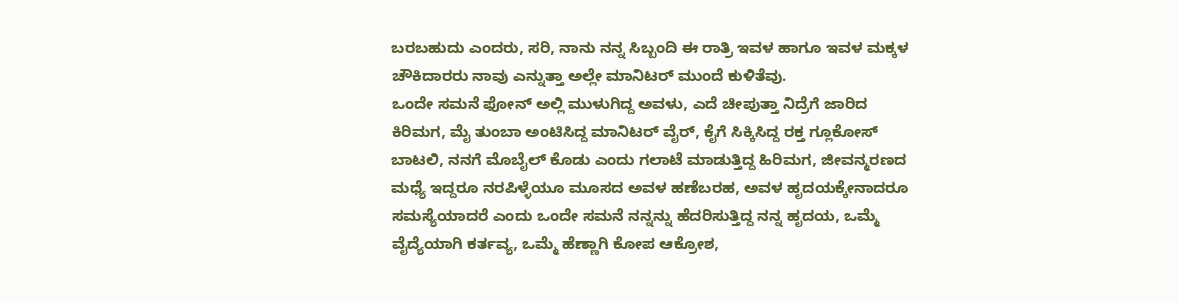ಬರಬಹುದು ಎಂದರು, ಸರಿ, ನಾನು ನನ್ನ ಸಿಬ್ಬಂದಿ ಈ ರಾತ್ರಿ ಇವಳ ಹಾಗೂ ಇವಳ ಮಕ್ಕಳ ಚೌಕಿದಾರರು ನಾವು ಎನ್ನುತ್ತಾ ಅಲ್ಲೇ ಮಾನಿಟರ್ ಮುಂದೆ ಕುಳಿತೆವು.
ಒಂದೇ ಸಮನೆ ಫೋನ್ ಅಲ್ಲಿ ಮುಳುಗಿದ್ದ ಅವಳು, ಎದೆ ಚೀಪುತ್ತಾ ನಿದ್ರೆಗೆ ಜಾರಿದ ಕಿರಿಮಗ, ಮೈ ತುಂಬಾ ಅಂಟಿಸಿದ್ದ ಮಾನಿಟರ್ ವೈರ್, ಕೈಗೆ ಸಿಕ್ಕಿಸಿದ್ದ ರಕ್ತ ಗ್ಲೂಕೋಸ್ ಬಾಟಲಿ, ನನಗೆ ಮೊಬೈಲ್ ಕೊಡು ಎಂದು ಗಲಾಟೆ ಮಾಡುತ್ತಿದ್ದ ಹಿರಿಮಗ, ಜೀವನ್ಮರಣದ ಮಧ್ಯೆ ಇದ್ದರೂ ನರಪಿಳ್ಳೆಯೂ ಮೂಸದ ಅವಳ ಹಣೆಬರಹ, ಅವಳ ಹೃದಯಕ್ಕೇನಾದರೂ ಸಮಸ್ಯೆಯಾದರೆ ಎಂದು ಒಂದೇ ಸಮನೆ ನನ್ನನ್ನು ಹೆದರಿಸುತ್ತಿದ್ದ ನನ್ನ ಹೃದಯ, ಒಮ್ಮೆ ವೈದ್ಯೆಯಾಗಿ ಕರ್ತವ್ಯ, ಒಮ್ಮೆ ಹೆಣ್ಣಾಗಿ ಕೋಪ ಆಕ್ರೋಶ,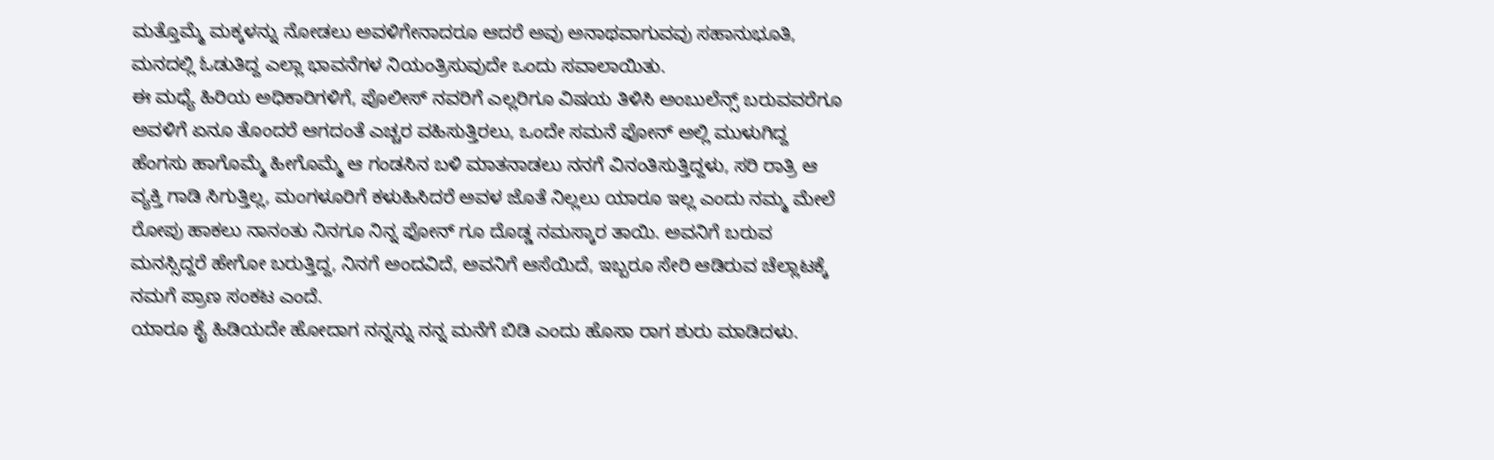ಮತ್ತೊಮ್ಮೆ ಮಕ್ಕಳನ್ನು ನೋಡಲು ಅವಳಿಗೇನಾದರೂ ಆದರೆ ಅವು ಅನಾಥವಾಗುವವು ಸಹಾನುಭೂತಿ, ಮನದಲ್ಲಿ ಓಡುತಿದ್ದ ಎಲ್ಲಾ ಭಾವನೆಗಳ ನಿಯಂತ್ರಿಸುವುದೇ ಒಂದು ಸವಾಲಾಯಿತು.
ಈ ಮಧ್ಯೆ ಹಿರಿಯ ಅಧಿಕಾರಿಗಳಿಗೆ, ಪೊಲೀಸ್ ನವರಿಗೆ ಎಲ್ಲರಿಗೂ ವಿಷಯ ತಿಳಿಸಿ ಅಂಬುಲೆನ್ಸ್ ಬರುವವರೆಗೂ ಅವಳಿಗೆ ಏನೂ ತೊಂದರೆ ಆಗದಂತೆ ಎಚ್ಚರ ವಹಿಸುತ್ತಿರಲು, ಒಂದೇ ಸಮನೆ ಫೋನ್ ಅಲ್ಲಿ ಮುಳುಗಿದ್ದ ಹೆಂಗಸು ಹಾಗೊಮ್ಮೆ ಹೀಗೊಮ್ಮೆ ಆ ಗಂಡಸಿನ ಬಳಿ ಮಾತನಾಡಲು ನನಗೆ ವಿನಂತಿಸುತ್ತಿದ್ದಳು, ಸರಿ ರಾತ್ರಿ ಆ ವ್ಯಕ್ತಿ ಗಾಡಿ ಸಿಗುತ್ತಿಲ್ಲ, ಮಂಗಳೂರಿಗೆ ಕಳುಹಿಸಿದರೆ ಅವಳ ಜೊತೆ ನಿಲ್ಲಲು ಯಾರೂ ಇಲ್ಲ ಎಂದು ನಮ್ಮ ಮೇಲೆ ರೋಪು ಹಾಕಲು ನಾನಂತು ನಿನಗೂ ನಿನ್ನ ಫೋನ್ ಗೂ ದೊಡ್ಡ ನಮಸ್ಕಾರ ತಾಯಿ. ಅವನಿಗೆ ಬರುವ ಮನಸ್ಸಿದ್ದರೆ ಹೇಗೋ ಬರುತ್ತಿದ್ದ, ನಿನಗೆ ಅಂದವಿದೆ, ಅವನಿಗೆ ಆಸೆಯಿದೆ, ಇಬ್ಬರೂ ಸೇರಿ ಆಡಿರುವ ಚೆಲ್ಲಾಟಕ್ಕೆ ನಮಗೆ ಪ್ರಾಣ ಸಂಕಟ ಎಂದೆ.
ಯಾರೂ ಕೈ ಹಿಡಿಯದೇ ಹೋದಾಗ ನನ್ನನ್ನು ನನ್ನ ಮನೆಗೆ ಬಿಡಿ ಎಂದು ಹೊಸಾ ರಾಗ ಶುರು ಮಾಡಿದಳು.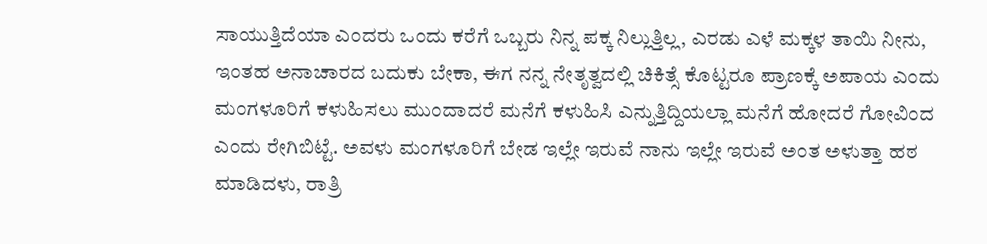ಸಾಯುತ್ತಿದೆಯಾ ಎಂದರು ಒಂದು ಕರೆಗೆ ಒಬ್ಬರು ನಿನ್ನ ಪಕ್ಕ ನಿಲ್ಲುತ್ತಿಲ್ಲ, ಎರಡು ಎಳೆ ಮಕ್ಕಳ ತಾಯಿ ನೀನು, ಇಂತಹ ಅನಾಚಾರದ ಬದುಕು ಬೇಕಾ, ಈಗ ನನ್ನ ನೇತೃತ್ವದಲ್ಲಿ ಚಿಕಿತ್ಸೆ ಕೊಟ್ಟರೂ ಪ್ರಾಣಕ್ಕೆ ಅಪಾಯ ಎಂದು ಮಂಗಳೂರಿಗೆ ಕಳುಹಿಸಲು ಮುಂದಾದರೆ ಮನೆಗೆ ಕಳುಹಿಸಿ ಎನ್ನುತ್ತಿದ್ದಿಯಲ್ಲಾ ಮನೆಗೆ ಹೋದರೆ ಗೋವಿಂದ ಎಂದು ರೇಗಿಬಿಟ್ಟೆ. ಅವಳು ಮಂಗಳೂರಿಗೆ ಬೇಡ ಇಲ್ಲೇ ಇರುವೆ ನಾನು ಇಲ್ಲೇ ಇರುವೆ ಅಂತ ಅಳುತ್ತಾ ಹಠ ಮಾಡಿದಳು, ರಾತ್ರಿ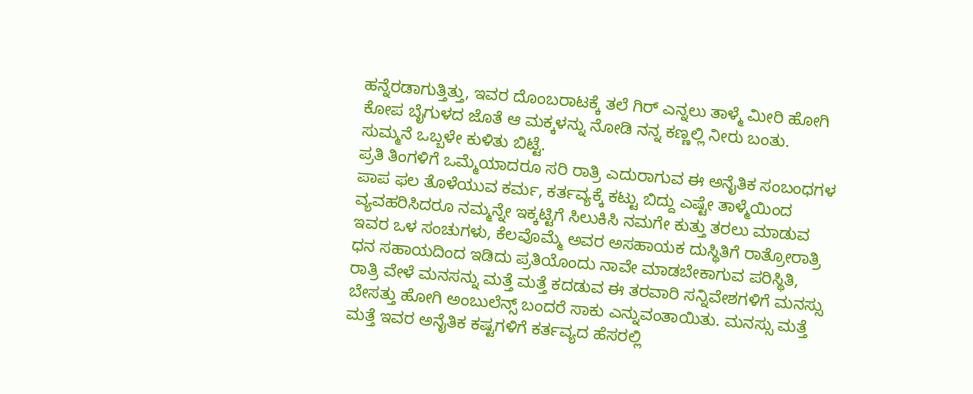ಹನ್ನೆರಡಾಗುತ್ತಿತ್ತು, ಇವರ ದೊಂಬರಾಟಕ್ಕೆ ತಲೆ ಗಿರ್ ಎನ್ನಲು ತಾಳ್ಮೆ ಮೀರಿ ಹೋಗಿ ಕೋಪ ಬೈಗುಳದ ಜೊತೆ ಆ ಮಕ್ಕಳನ್ನು ನೋಡಿ ನನ್ನ ಕಣ್ಣಲ್ಲಿ ನೀರು ಬಂತು. ಸುಮ್ಮನೆ ಒಬ್ಬಳೇ ಕುಳಿತು ಬಿಟ್ಟೆ.
ಪ್ರತಿ ತಿಂಗಳಿಗೆ ಒಮ್ಮೆಯಾದರೂ ಸರಿ ರಾತ್ರಿ ಎದುರಾಗುವ ಈ ಅನೈತಿಕ ಸಂಬಂಧಗಳ ಪಾಪ ಫಲ ತೊಳೆಯುವ ಕರ್ಮ, ಕರ್ತವ್ಯಕ್ಕೆ ಕಟ್ಟು ಬಿದ್ದು ಎಷ್ಟೇ ತಾಳ್ಮೆಯಿಂದ ವ್ಯವಹರಿಸಿದರೂ ನಮ್ಮನ್ನೇ ಇಕ್ಕಟ್ಟಿಗೆ ಸಿಲುಕಿಸಿ ನಮಗೇ ಕುತ್ತು ತರಲು ಮಾಡುವ ಇವರ ಒಳ ಸಂಚುಗಳು, ಕೆಲವೊಮ್ಮೆ ಅವರ ಅಸಹಾಯಕ ದುಸ್ಥಿತಿಗೆ ರಾತ್ರೋರಾತ್ರಿ ಧನ ಸಹಾಯದಿಂದ ಇಡಿದು ಪ್ರತಿಯೊಂದು ನಾವೇ ಮಾಡಬೇಕಾಗುವ ಪರಿಸ್ಥಿತಿ, ರಾತ್ರಿ ವೇಳೆ ಮನಸನ್ನು ಮತ್ತೆ ಮತ್ತೆ ಕದಡುವ ಈ ತರವಾರಿ ಸನ್ನಿವೇಶಗಳಿಗೆ ಮನಸ್ಸು ಬೇಸತ್ತು ಹೋಗಿ ಅಂಬುಲೆನ್ಸ್ ಬಂದರೆ ಸಾಕು ಎನ್ನುವಂತಾಯಿತು. ಮನಸ್ಸು ಮತ್ತೆ ಮತ್ತೆ ಇವರ ಅನೈತಿಕ ಕಷ್ಟಗಳಿಗೆ ಕರ್ತವ್ಯದ ಹೆಸರಲ್ಲಿ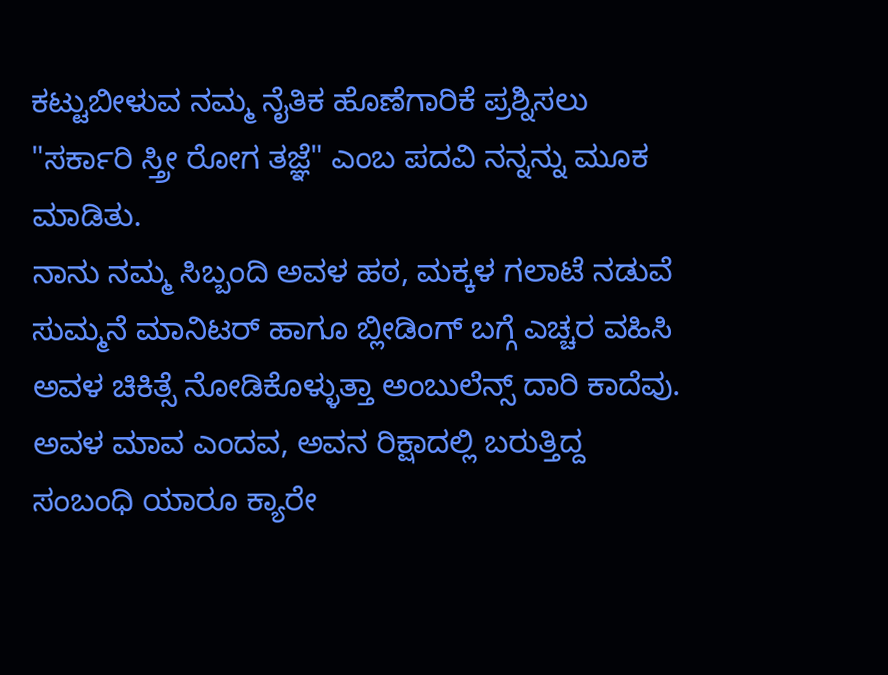ಕಟ್ಟುಬೀಳುವ ನಮ್ಮ ನೈತಿಕ ಹೊಣೆಗಾರಿಕೆ ಪ್ರಶ್ನಿಸಲು "ಸರ್ಕಾರಿ ಸ್ತ್ರೀ ರೋಗ ತಜ್ಞೆ" ಎಂಬ ಪದವಿ ನನ್ನನ್ನು ಮೂಕ ಮಾಡಿತು.
ನಾನು ನಮ್ಮ ಸಿಬ್ಬಂದಿ ಅವಳ ಹಠ, ಮಕ್ಕಳ ಗಲಾಟೆ ನಡುವೆ ಸುಮ್ಮನೆ ಮಾನಿಟರ್ ಹಾಗೂ ಬ್ಲೀಡಿಂಗ್ ಬಗ್ಗೆ ಎಚ್ಚರ ವಹಿಸಿ ಅವಳ ಚಿಕಿತ್ಸೆ ನೋಡಿಕೊಳ್ಳುತ್ತಾ ಅಂಬುಲೆನ್ಸ್ ದಾರಿ ಕಾದೆವು.
ಅವಳ ಮಾವ ಎಂದವ, ಅವನ ರಿಕ್ಷಾದಲ್ಲಿ ಬರುತ್ತಿದ್ದ ಸಂಬಂಧಿ ಯಾರೂ ಕ್ಯಾರೇ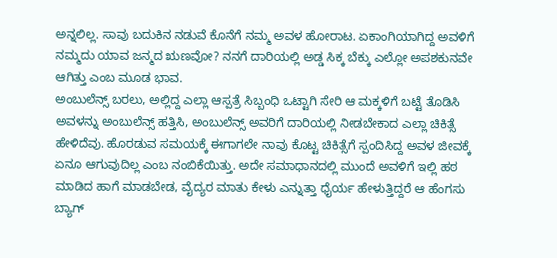ಅನ್ನಲಿಲ್ಲ. ಸಾವು ಬದುಕಿನ ನಡುವೆ ಕೊನೆಗೆ ನಮ್ಮ ಅವಳ ಹೋರಾಟ. ಏಕಾಂಗಿಯಾಗಿದ್ದ ಅವಳಿಗೆ ನಮ್ಮದು ಯಾವ ಜನ್ಮದ ಋಣವೋ? ನನಗೆ ದಾರಿಯಲ್ಲಿ ಅಡ್ಡ ಸಿಕ್ಕ ಬೆಕ್ಕು ಎಲ್ಲೋ ಅಪಶಕುನವೇ ಆಗಿತ್ತು ಎಂಬ ಮೂಡ ಭಾವ.
ಅಂಬುಲೆನ್ಸ್ ಬರಲು, ಅಲ್ಲಿದ್ದ ಎಲ್ಲಾ ಆಸ್ಪತ್ರೆ ಸಿಬ್ಬಂಧಿ ಒಟ್ಟಾಗಿ ಸೇರಿ ಆ ಮಕ್ಕಳಿಗೆ ಬಟ್ಟೆ ತೊಡಿಸಿ ಅವಳನ್ನು ಅಂಬುಲೆನ್ಸ್ ಹತ್ತಿಸಿ, ಅಂಬುಲೆನ್ಸ್ ಅವರಿಗೆ ದಾರಿಯಲ್ಲಿ ನೀಡಬೇಕಾದ ಎಲ್ಲಾ ಚಿಕಿತ್ಸೆ ಹೇಳಿದೆವು. ಹೊರಡುವ ಸಮಯಕ್ಕೆ ಈಗಾಗಲೇ ನಾವು ಕೊಟ್ಟ ಚಿಕಿತ್ಸೆಗೆ ಸ್ಪಂದಿಸಿದ್ದ ಅವಳ ಜೀವಕ್ಕೆ ಏನೂ ಆಗುವುದಿಲ್ಲ ಎಂಬ ನಂಬಿಕೆಯಿತ್ತು. ಅದೇ ಸಮಾಧಾನದಲ್ಲಿ ಮುಂದೆ ಅವಳಿಗೆ ಇಲ್ಲಿ ಹಠ ಮಾಡಿದ ಹಾಗೆ ಮಾಡಬೇಡ, ವೈದ್ಯರ ಮಾತು ಕೇಳು ಎನ್ನುತ್ತಾ ಧೈರ್ಯ ಹೇಳುತ್ತಿದ್ದರೆ ಆ ಹೆಂಗಸು ಬ್ಯಾಗ್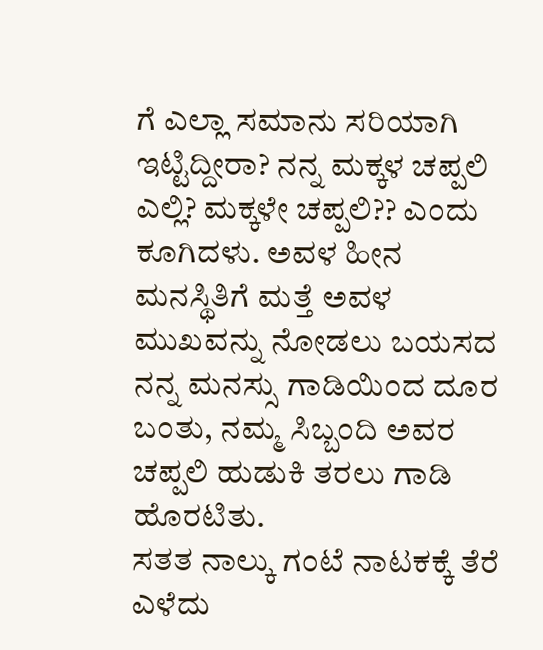ಗೆ ಎಲ್ಲಾ ಸಮಾನು ಸರಿಯಾಗಿ ಇಟ್ಟಿದ್ದೀರಾ? ನನ್ನ ಮಕ್ಕಳ ಚಪ್ಪಲಿ ಎಲ್ಲಿ? ಮಕ್ಕಳೇ ಚಪ್ಪಲಿ?? ಎಂದು ಕೂಗಿದಳು. ಅವಳ ಹೀನ ಮನಸ್ಥಿತಿಗೆ ಮತ್ತೆ ಅವಳ ಮುಖವನ್ನು ನೋಡಲು ಬಯಸದ ನನ್ನ ಮನಸ್ಸು ಗಾಡಿಯಿಂದ ದೂರ ಬಂತು, ನಮ್ಮ ಸಿಬ್ಬಂದಿ ಅವರ ಚಪ್ಪಲಿ ಹುಡುಕಿ ತರಲು ಗಾಡಿ ಹೊರಟಿತು.
ಸತತ ನಾಲ್ಕು ಗಂಟೆ ನಾಟಕಕ್ಕೆ ತೆರೆ ಎಳೆದು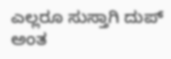ಎಲ್ಲರೂ ಸುಸ್ತಾಗಿ ದುಪ್ ಅಂತ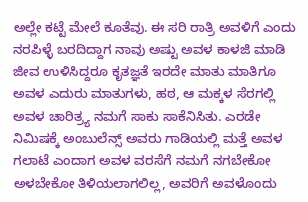ಅಲ್ಲೇ ಕಟ್ಟೆ ಮೇಲೆ ಕೂತೆವು. ಈ ಸರಿ ರಾತ್ರಿ ಅವಳಿಗೆ ಎಂದು ನರಪಿಳ್ಳೆ ಬರದಿದ್ದಾಗ ನಾವು ಅಷ್ಟು ಅವಳ ಕಾಳಜಿ ಮಾಡಿ ಜೀವ ಉಳಿಸಿದ್ದರೂ ಕೃತಜ್ಞತೆ ಇರದೇ ಮಾತು ಮಾತಿಗೂ ಅವಳ ಎದುರು ಮಾತುಗಳು, ಹಠ, ಆ ಮಕ್ಕಳ ಸೆರಗಲ್ಲಿ ಅವಳ ಚಾರಿತ್ರ್ಯ ನಮಗೆ ಸಾಕು ಸಾಕೆನಿಸಿತು. ಎರಡೇ ನಿಮಿಷಕ್ಕೆ ಅಂಬುಲೆನ್ಸ್ ಅವರು ಗಾಡಿಯಲ್ಲಿ ಮತ್ತೆ ಅವಳ ಗಲಾಟೆ ಎಂದಾಗ ಅವಳ ವರಸೆಗೆ ನಮಗೆ ನಗಬೇಕೋ ಅಳಬೇಕೋ ತಿಳಿಯಲಾಗಲಿಲ್ಲ, ಅವರಿಗೆ ಅವಳೊಂದು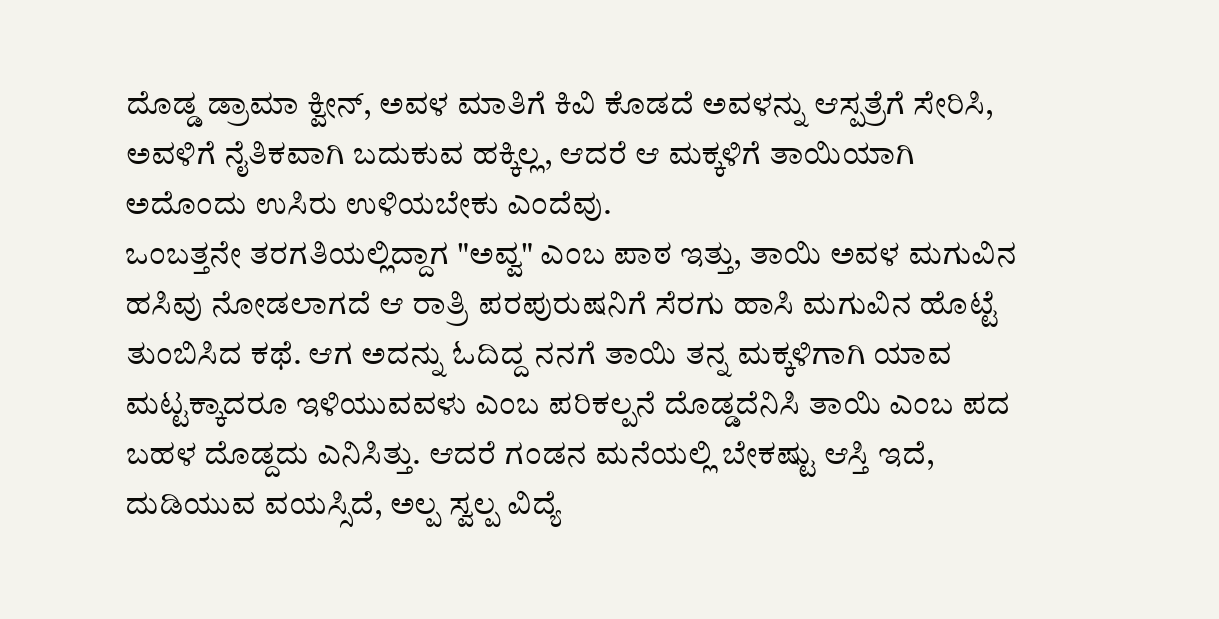ದೊಡ್ಡ ಡ್ರಾಮಾ ಕ್ವೀನ್, ಅವಳ ಮಾತಿಗೆ ಕಿವಿ ಕೊಡದೆ ಅವಳನ್ನು ಆಸ್ಪತ್ರೆಗೆ ಸೇರಿಸಿ, ಅವಳಿಗೆ ನೈತಿಕವಾಗಿ ಬದುಕುವ ಹಕ್ಕಿಲ್ಲ, ಆದರೆ ಆ ಮಕ್ಕಳಿಗೆ ತಾಯಿಯಾಗಿ ಅದೊಂದು ಉಸಿರು ಉಳಿಯಬೇಕು ಎಂದೆವು.
ಒಂಬತ್ತನೇ ತರಗತಿಯಲ್ಲಿದ್ದಾಗ "ಅವ್ವ" ಎಂಬ ಪಾಠ ಇತ್ತು, ತಾಯಿ ಅವಳ ಮಗುವಿನ ಹಸಿವು ನೋಡಲಾಗದೆ ಆ ರಾತ್ರಿ ಪರಪುರುಷನಿಗೆ ಸೆರಗು ಹಾಸಿ ಮಗುವಿನ ಹೊಟ್ಟೆ ತುಂಬಿಸಿದ ಕಥೆ. ಆಗ ಅದನ್ನು ಓದಿದ್ದ ನನಗೆ ತಾಯಿ ತನ್ನ ಮಕ್ಕಳಿಗಾಗಿ ಯಾವ ಮಟ್ಟಕ್ಕಾದರೂ ಇಳಿಯುವವಳು ಎಂಬ ಪರಿಕಲ್ಪನೆ ದೊಡ್ಡದೆನಿಸಿ ತಾಯಿ ಎಂಬ ಪದ ಬಹಳ ದೊಡ್ದದು ಎನಿಸಿತ್ತು. ಆದರೆ ಗಂಡನ ಮನೆಯಲ್ಲಿ ಬೇಕಷ್ಟು ಆಸ್ತಿ ಇದೆ, ದುಡಿಯುವ ವಯಸ್ಸಿದೆ, ಅಲ್ಪ ಸ್ವಲ್ಪ ವಿದ್ಯೆ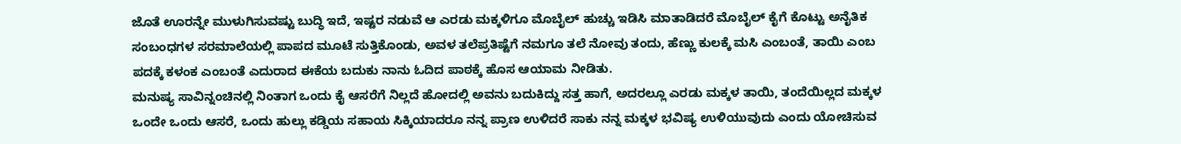ಜೊತೆ ಊರನ್ನೇ ಮುಳುಗಿಸುವಷ್ಟು ಬುದ್ಧಿ ಇದೆ, ಇಷ್ಟರ ನಡುವೆ ಆ ಎರಡು ಮಕ್ಕಳಿಗೂ ಮೊಬೈಲ್ ಹುಚ್ಚು ಇಡಿಸಿ ಮಾತಾಡಿದರೆ ಮೊಬೈಲ್ ಕೈಗೆ ಕೊಟ್ಟು ಅನೈತಿಕ ಸಂಬಂಧಗಳ ಸರಮಾಲೆಯಲ್ಲಿ ಪಾಪದ ಮೂಟೆ ಸುತ್ತಿಕೊಂಡು, ಅವಳ ತಲೆಪ್ರತಿಷ್ಟೆಗೆ ನಮಗೂ ತಲೆ ನೋವು ತಂದು, ಹೆಣ್ಣು ಕುಲಕ್ಕೆ ಮಸಿ ಎಂಬಂತೆ, ತಾಯಿ ಎಂಬ ಪದಕ್ಕೆ ಕಳಂಕ ಎಂಬಂತೆ ಎದುರಾದ ಈಕೆಯ ಬದುಕು ನಾನು ಓದಿದ ಪಾಠಕ್ಕೆ ಹೊಸ ಆಯಾಮ ನೀಡಿತು.
ಮನುಷ್ಯ ಸಾವಿನ್ನಂಚಿನಲ್ಲಿ ನಿಂತಾಗ ಒಂದು ಕೈ ಆಸರೆಗೆ ನಿಲ್ಲದೆ ಹೋದಲ್ಲಿ ಅವನು ಬದುಕಿದ್ದು ಸತ್ತ ಹಾಗೆ, ಅದರಲ್ಲೂ ಎರಡು ಮಕ್ಕಳ ತಾಯಿ, ತಂದೆಯಿಲ್ಲದ ಮಕ್ಕಳ ಒಂದೇ ಒಂದು ಆಸರೆ, ಒಂದು ಹುಲ್ಲು ಕಡ್ಡಿಯ ಸಹಾಯ ಸಿಕ್ಕಿಯಾದರೂ ನನ್ನ ಪ್ರಾಣ ಉಳಿದರೆ ಸಾಕು ನನ್ನ ಮಕ್ಕಳ ಭವಿಷ್ಯ ಉಳಿಯುವುದು ಎಂದು ಯೋಚಿಸುವ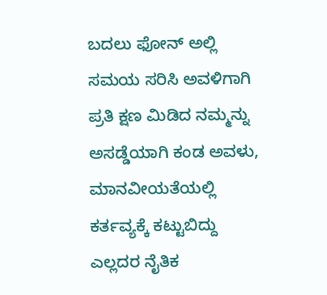ಬದಲು ಫೋನ್ ಅಲ್ಲಿ ಸಮಯ ಸರಿಸಿ ಅವಳಿಗಾಗಿ ಪ್ರತಿ ಕ್ಷಣ ಮಿಡಿದ ನಮ್ಮನ್ನು ಅಸಡ್ಡೆಯಾಗಿ ಕಂಡ ಅವಳು, ಮಾನವೀಯತೆಯಲ್ಲಿ ಕರ್ತವ್ಯಕ್ಕೆ ಕಟ್ಟುಬಿದ್ದು ಎಲ್ಲದರ ನೈತಿಕ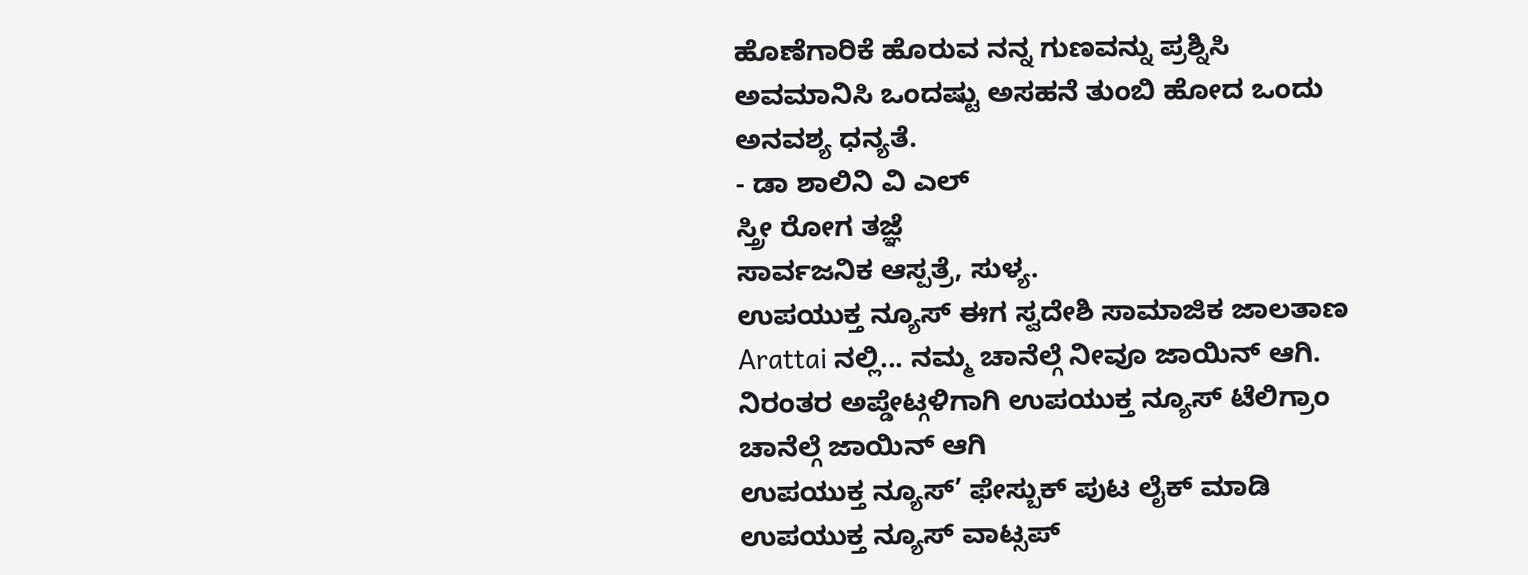ಹೊಣೆಗಾರಿಕೆ ಹೊರುವ ನನ್ನ ಗುಣವನ್ನು ಪ್ರಶ್ನಿಸಿ ಅವಮಾನಿಸಿ ಒಂದಷ್ಟು ಅಸಹನೆ ತುಂಬಿ ಹೋದ ಒಂದು ಅನವಶ್ಯ ಧನ್ಯತೆ.
- ಡಾ ಶಾಲಿನಿ ವಿ ಎಲ್
ಸ್ತ್ರೀ ರೋಗ ತಜ್ಞೆ
ಸಾರ್ವಜನಿಕ ಆಸ್ಪತ್ರೆ, ಸುಳ್ಯ.
ಉಪಯುಕ್ತ ನ್ಯೂಸ್ ಈಗ ಸ್ವದೇಶಿ ಸಾಮಾಜಿಕ ಜಾಲತಾಣ Arattai ನಲ್ಲಿ... ನಮ್ಮ ಚಾನೆಲ್ಗೆ ನೀವೂ ಜಾಯಿನ್ ಆಗಿ.
ನಿರಂತರ ಅಪ್ಡೇಟ್ಗಳಿಗಾಗಿ ಉಪಯುಕ್ತ ನ್ಯೂಸ್ ಟೆಲಿಗ್ರಾಂ ಚಾನೆಲ್ಗೆ ಜಾಯಿನ್ ಆಗಿ
ಉಪಯುಕ್ತ ನ್ಯೂಸ್’ ಫೇಸ್ಬುಕ್ ಪುಟ ಲೈಕ್ ಮಾಡಿ
ಉಪಯುಕ್ತ ನ್ಯೂಸ್ ವಾಟ್ಸಪ್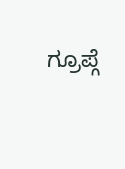ಗ್ರೂಪ್ಗೆ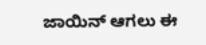ಜಾಯಿನ್ ಆಗಲು ಈ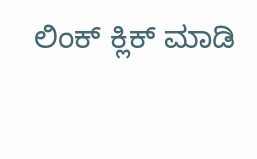ಲಿಂಕ್ ಕ್ಲಿಕ್ ಮಾಡಿ